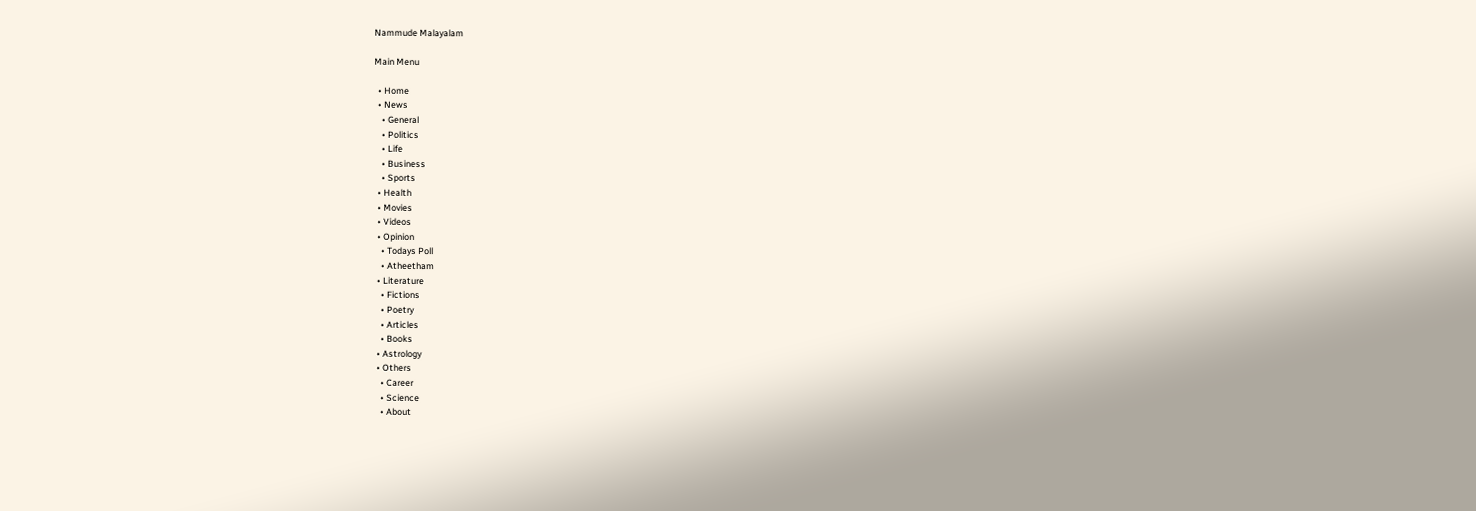Nammude Malayalam

Main Menu

  • Home
  • News
    • General
    • Politics
    • Life
    • Business
    • Sports
  • Health
  • Movies
  • Videos
  • Opinion
    • Todays Poll
    • Atheetham
  • Literature
    • Fictions
    • Poetry
    • Articles
    • Books
  • Astrology
  • Others
    • Career
    • Science
    • About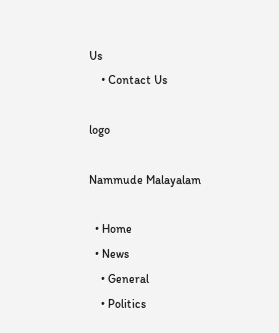Us
    • Contact Us

logo

Nammude Malayalam

  • Home
  • News
    • General
    • Politics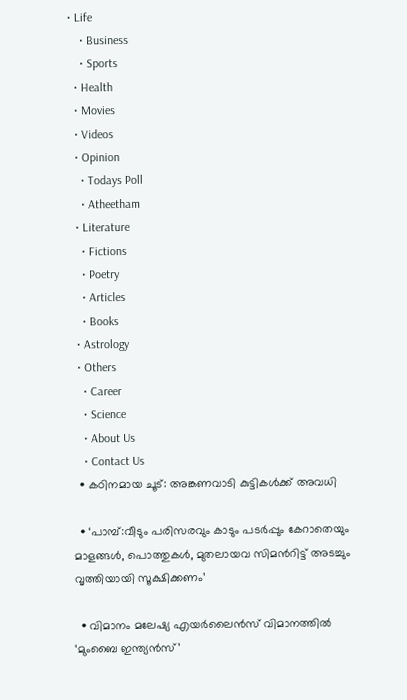• Life
    • Business
    • Sports
  • Health
  • Movies
  • Videos
  • Opinion
    • Todays Poll
    • Atheetham
  • Literature
    • Fictions
    • Poetry
    • Articles
    • Books
  • Astrology
  • Others
    • Career
    • Science
    • About Us
    • Contact Us
  • കഠിനമായ ചൂട്: അങ്കണവാടി കുട്ടികള്‍ക്ക് അവധി

  • ‘പാമ്പ്:വീടും പരിസരവും കാടും പടര്‍പ്പും കേറാതെയും മാളങ്ങള്‍, പൊത്തുകള്‍, മുതലായവ സിമന്‍റിട്ട് അടച്ചും വൃത്തിയായി സൂക്ഷിക്കണം’

  • വിമാനം മലേഷ്യ എയര്‍ലൈന്‍സ് വിമാനത്തിൽ ‘മുംബൈ ഇന്ത്യന്‍സ്’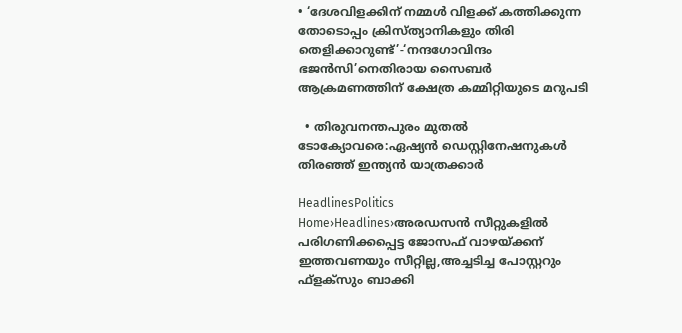• ‘ദേശവിളക്കിന് നമ്മൾ വിളക്ക് കത്തിക്കുന്ന തോടൊപ്പം ക്രിസ്ത്യാനികളും തിരി തെളിക്കാറുണ്ട്’-‘നന്ദഗോവിന്ദം ഭജൻസി’നെതിരായ സൈബർ ആക്രമണത്തിന് ക്ഷേത്ര കമ്മിറ്റിയുടെ മറുപടി

  • തിരുവനന്തപുരം മുതൽ ടോക്യോവരെ:ഏഷ്യൻ ഡെസ്റ്റിനേഷനുകൾ തിരഞ്ഞ് ഇന്ത്യൻ യാത്രക്കാർ

HeadlinesPolitics
Home›Headlines›അരഡസൻ സീറ്റുകളിൽ പരിഗണിക്കപ്പെട്ട ജോസഫ് വാഴയ്ക്കന് ഇത്തവണയും സീറ്റില്ല,അച്ചടിച്ച പോസ്റ്ററും ഫ്ളക്സും ബാക്കി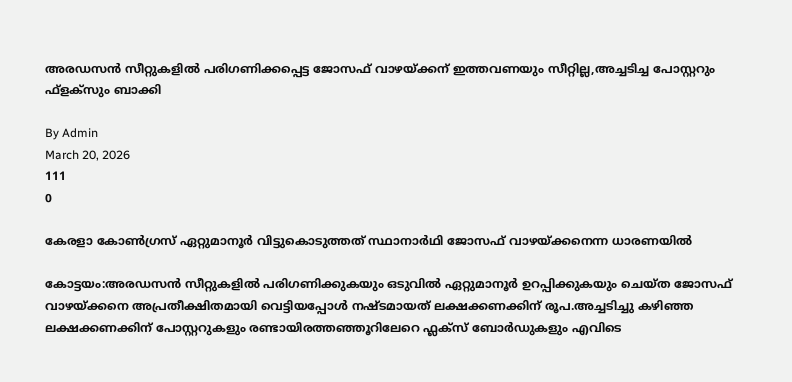അരഡസൻ സീറ്റുകളിൽ പരിഗണിക്കപ്പെട്ട ജോസഫ് വാഴയ്ക്കന് ഇത്തവണയും സീറ്റില്ല,അച്ചടിച്ച പോസ്റ്ററും ഫ്ളക്സും ബാക്കി

By Admin
March 20, 2026
111
0

കേരളാ കോൺഗ്രസ് ഏറ്റുമാനൂർ വിട്ടുകൊടുത്തത് സ്ഥാനാർഥി ജോസഫ് വാഴയ്ക്കനെന്ന ധാരണയിൽ

കോട്ടയം:അരഡസൻ സീറ്റുകളിൽ പരിഗണിക്കുകയും ഒടുവിൽ ഏറ്റുമാനൂർ ഉറപ്പിക്കുകയും ചെയ്ത ജോസഫ് വാഴയ്ക്കനെ അപ്രതീക്ഷിതമായി വെട്ടിയപ്പോൾ നഷ്ടമായത് ലക്ഷക്കണക്കിന് രൂപ.അച്ചടിച്ചു കഴിഞ്ഞ ലക്ഷക്കണക്കിന് പോസ്റ്ററുകളും രണ്ടായിരത്തഞ്ഞൂറിലേറെ ഫ്ലക്സ് ബോർഡുകളും എവിടെ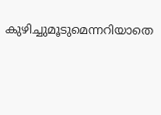കുഴിച്ചുമൂടുമെന്നറിയാതെ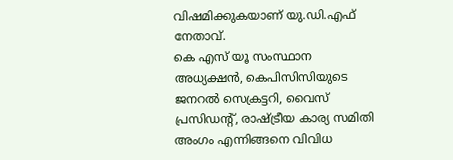വിഷമിക്കുകയാണ് യു.ഡി.എഫ് നേതാവ്.
കെ എസ് യൂ സംസ്ഥാന അധ്യക്ഷൻ, കെപിസിസിയുടെ ജനറൽ സെക്രട്ടറി, വൈസ് പ്രസിഡന്‍റ്‌, രാഷ്ട്രീയ കാര്യ സമിതി അംഗം എന്നിങ്ങനെ വിവിധ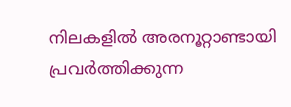നിലകളിൽ അരനൂറ്റാണ്ടായി പ്രവർത്തിക്കുന്ന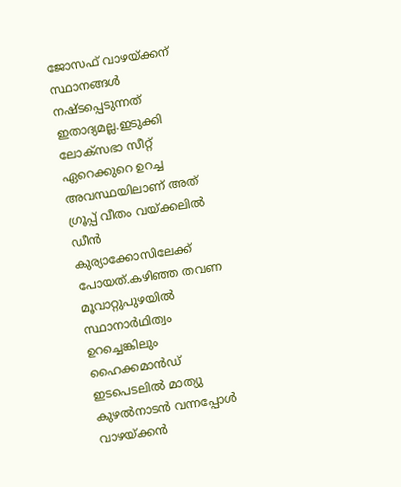ജോസഫ് വാഴയ്ക്കന് സ്ഥാനങ്ങൾ നഷ്ടപ്പെടുന്നത് ഇതാദ്യമല്ല.ഇടുക്കി ലോക്സഭാ സീറ്റ് ഏറെക്കുറെ ഉറച്ച അവസ്ഥയിലാണ് അത് ഗ്രൂപ്പ് വീതം വയ്ക്കലിൽ ഡീൻ കുര്യാക്കോസിലേക്ക് പോയത്.കഴിഞ്ഞ തവണ മൂവാറ്റുപുഴയിൽ സ്ഥാനാർഥിത്വം ഉറച്ചെങ്കിലും ഹൈക്കമാൻഡ് ഇടപെടലിൽ മാത്യു കുഴൽനാടൻ വന്നപ്പോൾ വാഴയ്ക്കൻ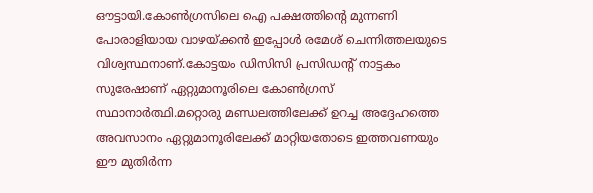ഔട്ടായി.കോൺഗ്രസിലെ ഐ പക്ഷത്തിൻ്റെ മുന്നണി പോരാളിയായ വാഴയ്ക്കൻ ഇപ്പോൾ രമേശ് ചെന്നിത്തലയുടെ വിശ്വസ്ഥനാണ്.കോട്ടയം ഡിസിസി പ്രസിഡൻ്റ് നാട്ടകം സുരേഷാണ് ഏറ്റുമാനൂരിലെ കോണ്‍ഗ്രസ് സ്ഥാനാര്‍ത്ഥി.മറ്റൊരു മണ്ഡലത്തിലേക്ക് ഉറച്ച അദ്ദേഹത്തെ അവസാനം ഏറ്റുമാനൂരിലേക്ക് മാറ്റിയതോടെ ഇത്തവണയും ഈ മുതിർന്ന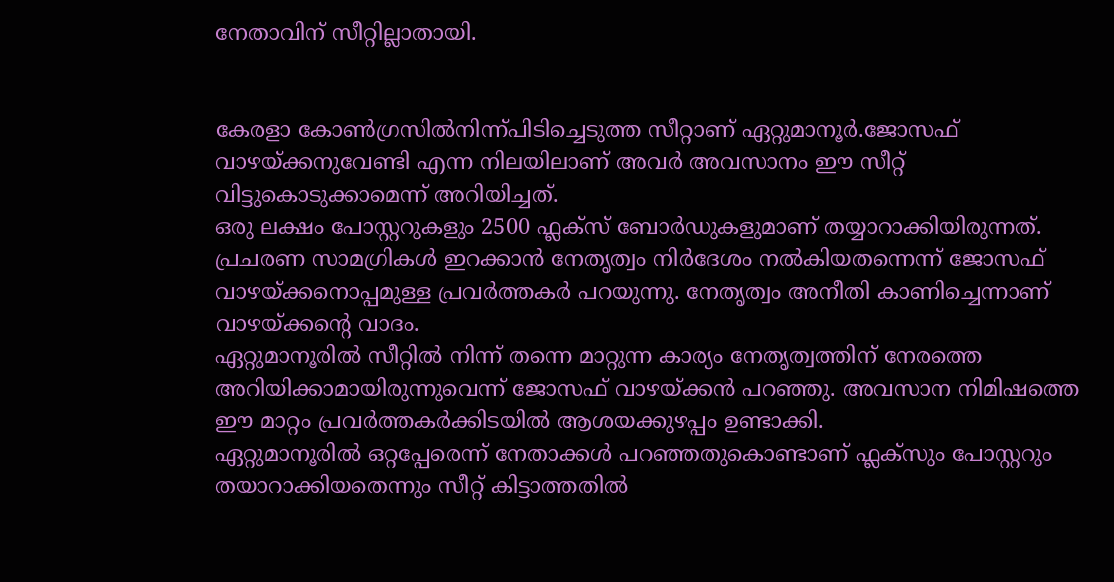നേതാവിന് സീറ്റില്ലാതായി.


കേരളാ കോൺഗ്രസിൽനിന്ന്പിടിച്ചെടുത്ത സീറ്റാണ് ഏറ്റുമാനൂർ.ജോസഫ് വാഴയ്ക്കനുവേണ്ടി എന്ന നിലയിലാണ് അവർ അവസാനം ഈ സീറ്റ് വിട്ടുകൊടുക്കാമെന്ന് അറിയിച്ചത്.
ഒരു ലക്ഷം പോസ്റ്ററുകളും 2500 ഫ്ലക്സ് ബോർഡുകളുമാണ് തയ്യാറാക്കിയിരുന്നത്. പ്രചരണ സാമഗ്രികൾ ഇറക്കാൻ നേതൃത്വം നിർദേശം നൽകിയതന്നെന്ന് ജോസഫ് വാഴയ്ക്കനൊപ്പമുള്ള പ്രവർത്തകർ പറയുന്നു. നേതൃത്വം അനീതി കാണിച്ചെന്നാണ് വാഴയ്ക്കൻ്റെ വാദം.
ഏറ്റുമാനൂരിൽ സീറ്റിൽ നിന്ന് തന്നെ മാറ്റുന്ന കാര്യം നേതൃത്വത്തിന് നേരത്തെ അറിയിക്കാമായിരുന്നുവെന്ന് ജോസഫ് വാഴയ്ക്കൻ പറഞ്ഞു. അവസാന നിമിഷത്തെ ഈ മാറ്റം പ്രവർത്തകർക്കിടയിൽ ആശയക്കുഴപ്പം ഉണ്ടാക്കി.
ഏറ്റുമാനൂരില്‍ ഒറ്റപ്പേരെന്ന് നേതാക്കള്‍ പറഞ്ഞതുകൊണ്ടാണ് ഫ്ലക്സും പോസ്റ്ററും തയാറാക്കിയതെന്നും സീറ്റ് കിട്ടാത്തതില്‍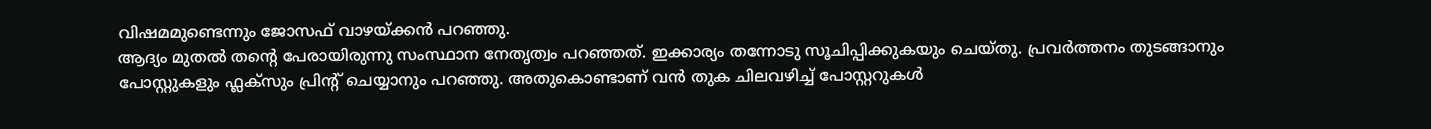വിഷമമുണ്ടെന്നും ജോസഫ് വാഴയ്ക്കന്‍ പറഞ്ഞു.
ആദ്യം മുതല്‍ തന്‍റെ പേരായിരുന്നു സംസ്ഥാന നേതൃത്വം പറഞ്ഞത്. ഇക്കാര്യം തന്നോടു സൂചിപ്പിക്കുകയും ചെയ്തു. പ്രവര്‍ത്തനം തുടങ്ങാനും പോസ്റ്റുകളും ഫ്ലക്സും പ്രിന്‍റ് ചെയ്യാനും പറഞ്ഞു. അതുകൊണ്ടാണ് വന്‍ തുക ചിലവഴിച്ച് പോസ്റ്ററുകള്‍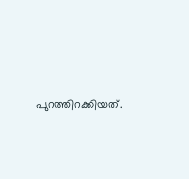പുറത്തിറക്കിയത്.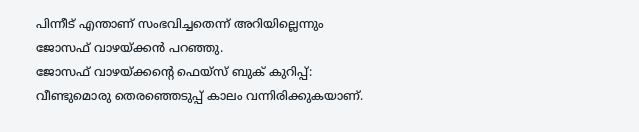പിന്നീട് എന്താണ് സംഭവിച്ചതെന്ന് അറിയില്ലെന്നും ജോസഫ് വാഴയ്ക്കൻ പറഞ്ഞു.
ജോസഫ് വാഴയ്ക്കൻ്റെ ഫെയ്സ് ബുക് കുറിപ്പ്:
വീണ്ടുമൊരു തെരഞ്ഞെടുപ്പ് കാലം വന്നിരിക്കുകയാണ്.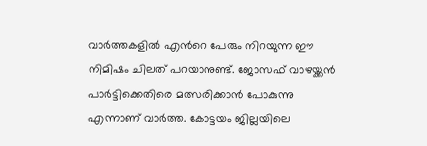വാർത്തകളിൽ എന്‍റെ പേരും നിറയുന്ന ഈ നിമിഷം ചിലത് പറയാനുണ്ട്. ജോസഫ് വാഴയ്ക്കൻ പാർട്ടിക്കെതിരെ മത്സരിക്കാൻ പോകുന്നു എന്നാണ് വാർത്ത. കോട്ടയം ജില്ലയിലെ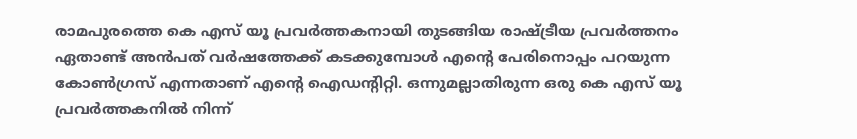രാമപുരത്തെ കെ എസ് യൂ പ്രവർത്തകനായി തുടങ്ങിയ രാഷ്ട്രീയ പ്രവർത്തനം ഏതാണ്ട് അൻപത് വർഷത്തേക്ക് കടക്കുമ്പോൾ എന്‍റെ പേരിനൊപ്പം പറയുന്ന കോൺഗ്രസ്‌ എന്നതാണ് എന്‍റെ ഐഡന്റിറ്റി. ഒന്നുമല്ലാതിരുന്ന ഒരു കെ എസ് യൂ പ്രവർത്തകനിൽ നിന്ന്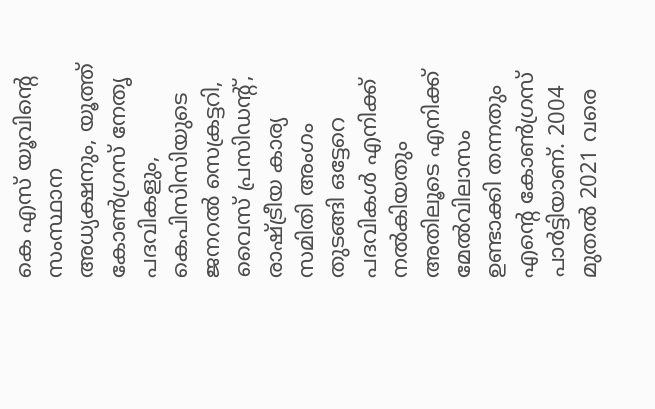കെ എസ് യൂവിൻ്റെ സംസ്ഥാന അധ്യക്ഷനും, യൂത്ത് കോൺഗ്രസ്‌ നേതൃ പദവികളും, കെപിസിസിയുടെ ജനറൽ സെക്രട്ടറി, വൈസ് പ്രസിഡൻ്റ്, രാഷ്ട്രീയ കാര്യ സമിതി അംഗം തുടങ്ങി ഒട്ടേറെ പദവികൾ എനിക്ക് നൽകിയതും അതിലൂടെ എനിക്ക് മേൽവിലാസം ഉണ്ടാക്കി തന്നതും എന്‍റെ കോൺഗ്രസ്‌ പാർട്ടിയാണ്. 2004 മുതൽ 2021 വരെ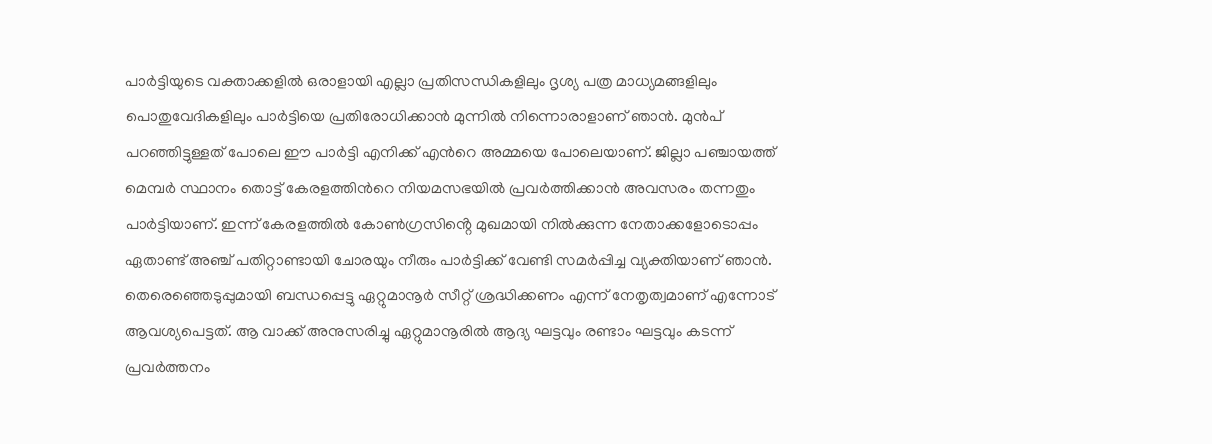പാർട്ടിയുടെ വക്താക്കളിൽ ഒരാളായി എല്ലാ പ്രതിസന്ധികളിലും ദൃശ്യ പത്ര മാധ്യമങ്ങളിലും പൊതുവേദികളിലും പാർട്ടിയെ പ്രതിരോധിക്കാൻ മുന്നിൽ നിന്നൊരാളാണ് ഞാൻ. മുൻപ് പറഞ്ഞിട്ടുള്ളത് പോലെ ഈ പാർട്ടി എനിക്ക് എന്‍റെ അമ്മയെ പോലെയാണ്. ജില്ലാ പഞ്ചായത്ത്‌ മെമ്പർ സ്ഥാനം തൊട്ട് കേരളത്തിന്‍റെ നിയമസഭയിൽ പ്രവർത്തിക്കാൻ അവസരം തന്നതും പാർട്ടിയാണ്. ഇന്ന് കേരളത്തിൽ കോൺഗ്രസിൻ്റെ മുഖമായി നിൽക്കുന്ന നേതാക്കളോടൊപ്പം ഏതാണ്ട് അഞ്ച് പതിറ്റാണ്ടായി ചോരയും നീരും പാർട്ടിക്ക് വേണ്ടി സമർപ്പിച്ച വ്യക്തിയാണ് ഞാൻ.
തെരെഞ്ഞെടുപ്പുമായി ബന്ധപ്പെട്ടു ഏറ്റുമാനൂർ സീറ്റ് ശ്രദ്ധിക്കണം എന്ന് നേതൃത്വമാണ് എന്നോട് ആവശ്യപെട്ടത്. ആ വാക്ക് അനുസരിച്ചു ഏറ്റുമാനൂരിൽ ആദ്യ ഘട്ടവും രണ്ടാം ഘട്ടവും കടന്ന് പ്രവർത്തനം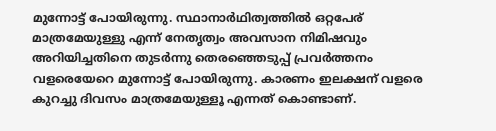മുന്നോട്ട് പോയിരുന്നു. സ്ഥാനാർഥിത്വത്തിൽ ഒറ്റപേര് മാത്രമേയുള്ളു എന്ന് നേതൃത്വം അവസാന നിമിഷവും അറിയിച്ചതിനെ തുടർന്നു തെരഞ്ഞെടുപ്പ് പ്രവർത്തനം വളരെയേറെ മുന്നോട്ട് പോയിരുന്നു. കാരണം ഇലക്ഷന് വളരെ കുറച്ചു ദിവസം മാത്രമേയുള്ളൂ എന്നത് കൊണ്ടാണ്.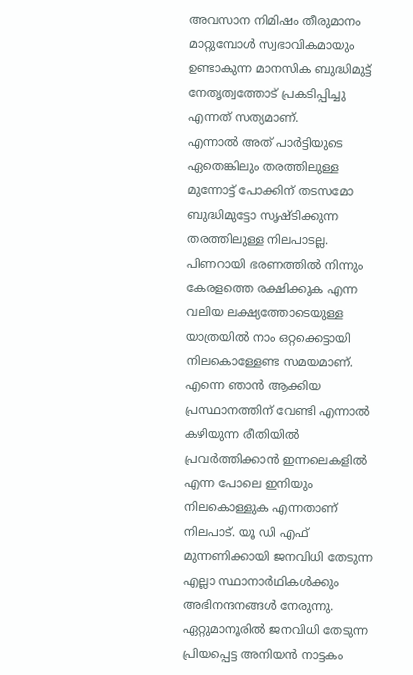അവസാന നിമിഷം തീരുമാനം മാറ്റുമ്പോൾ സ്വഭാവികമായും ഉണ്ടാകുന്ന മാനസിക ബുദ്ധിമുട്ട് നേതൃത്വത്തോട് പ്രകടിപ്പിച്ചു എന്നത് സത്യമാണ്.
എന്നാൽ അത് പാർട്ടിയുടെ ഏതെങ്കിലും തരത്തിലുള്ള മുന്നോട്ട് പോക്കിന് തടസമോ ബുദ്ധിമുട്ടോ സൃഷ്ടിക്കുന്ന തരത്തിലുള്ള നിലപാടല്ല. പിണറായി ഭരണത്തിൽ നിന്നും കേരളത്തെ രക്ഷിക്കുക എന്ന വലിയ ലക്ഷ്യത്തോടെയുള്ള യാത്രയിൽ നാം ഒറ്റക്കെട്ടായി നിലകൊള്ളേണ്ട സമയമാണ്. എന്നെ ഞാൻ ആക്കിയ പ്രസ്ഥാനത്തിന് വേണ്ടി എന്നാൽ കഴിയുന്ന രീതിയിൽ പ്രവർത്തിക്കാൻ ഇന്നലെകളിൽ എന്ന പോലെ ഇനിയും നിലകൊള്ളുക എന്നതാണ് നിലപാട്. യൂ ഡി എഫ് മുന്നണിക്കായി ജനവിധി തേടുന്ന എല്ലാ സ്ഥാനാർഥികൾക്കും അഭിനന്ദനങ്ങൾ നേരുന്നു. ഏറ്റുമാനൂരിൽ ജനവിധി തേടുന്ന പ്രിയപ്പെട്ട അനിയൻ നാട്ടകം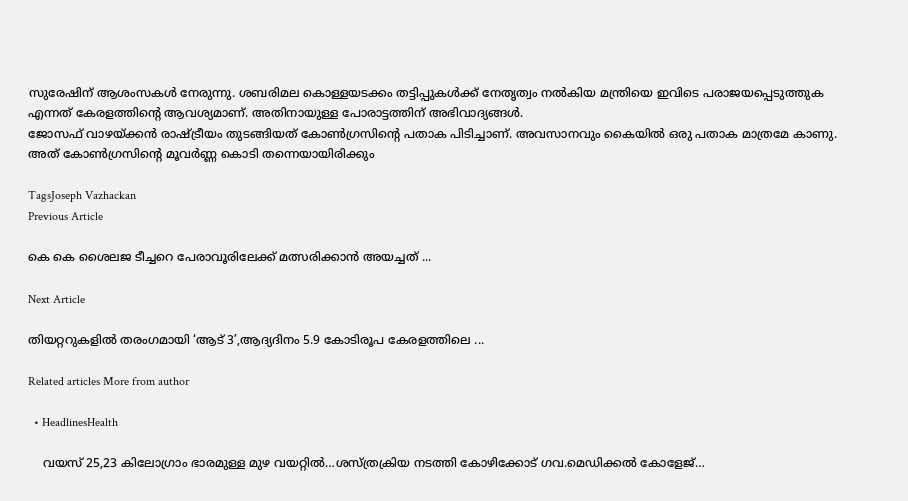സുരേഷിന് ആശംസകൾ നേരുന്നു. ശബരിമല കൊള്ളയടക്കം തട്ടിപ്പുകൾക്ക് നേതൃത്വം നൽകിയ മന്ത്രിയെ ഇവിടെ പരാജയപ്പെടുത്തുക എന്നത് കേരളത്തിന്‍റെ ആവശ്യമാണ്‌. അതിനായുള്ള പോരാട്ടത്തിന് അഭിവാദ്യങ്ങൾ.
ജോസഫ് വാഴയ്ക്കൻ രാഷ്ട്രീയം തുടങ്ങിയത് കോൺഗ്രസിന്റെ പതാക പിടിച്ചാണ്. അവസാനവും കൈയിൽ ഒരു പതാക മാത്രമേ കാണു. അത് കോൺഗ്രസിന്റെ മൂവർണ്ണ കൊടി തന്നെയായിരിക്കും

TagsJoseph Vazhackan
Previous Article

കെ കെ ശൈലജ ടീച്ചറെ പേരാവൂരിലേക്ക് മത്സരിക്കാന്‍ അയച്ചത് ...

Next Article

തിയറ്ററുകളിൽ തരംഗമായി ‘ആട് 3’,ആദ്യദിനം 5.9 കോടിരൂപ കേരളത്തിലെ ...

Related articles More from author

  • HeadlinesHealth

    വയസ് 25,23 കിലോഗ്രാം ഭാരമുള്ള മുഴ വയറ്റിൽ…ശസ്ത്രക്രിയ നടത്തി കോഴിക്കോട് ഗവ.മെഡിക്കല്‍ കോളേജ്…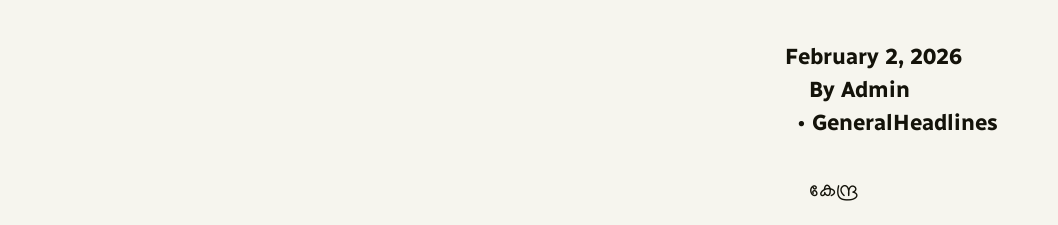February 2, 2026
    By Admin
  • GeneralHeadlines

    കേന്ദ്ര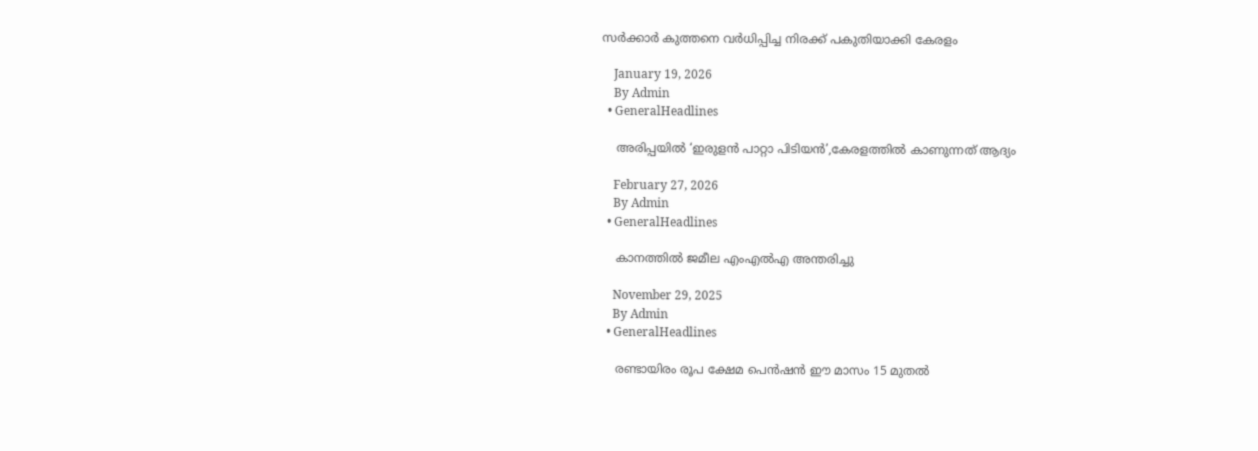സർക്കാർ ‍കുത്തനെ വർധിപ്പിച്ച നിരക്ക് പകുതിയാക്കി കേരളം

    January 19, 2026
    By Admin
  • GeneralHeadlines

    അരിപ്പയിൽ ‘ഇരുളൻ പാറ്റാ പിടിയൻ’,കേരളത്തിൽ കാണുന്നത് ആദ്യം

    February 27, 2026
    By Admin
  • GeneralHeadlines

    കാനത്തിൽ ജമീല എംഎൽഎ അന്തരിച്ചു

    November 29, 2025
    By Admin
  • GeneralHeadlines

    രണ്ടായിരം രൂപ ക്ഷേമ പെൻഷൻ ഈ മാസം 15 മുതൽ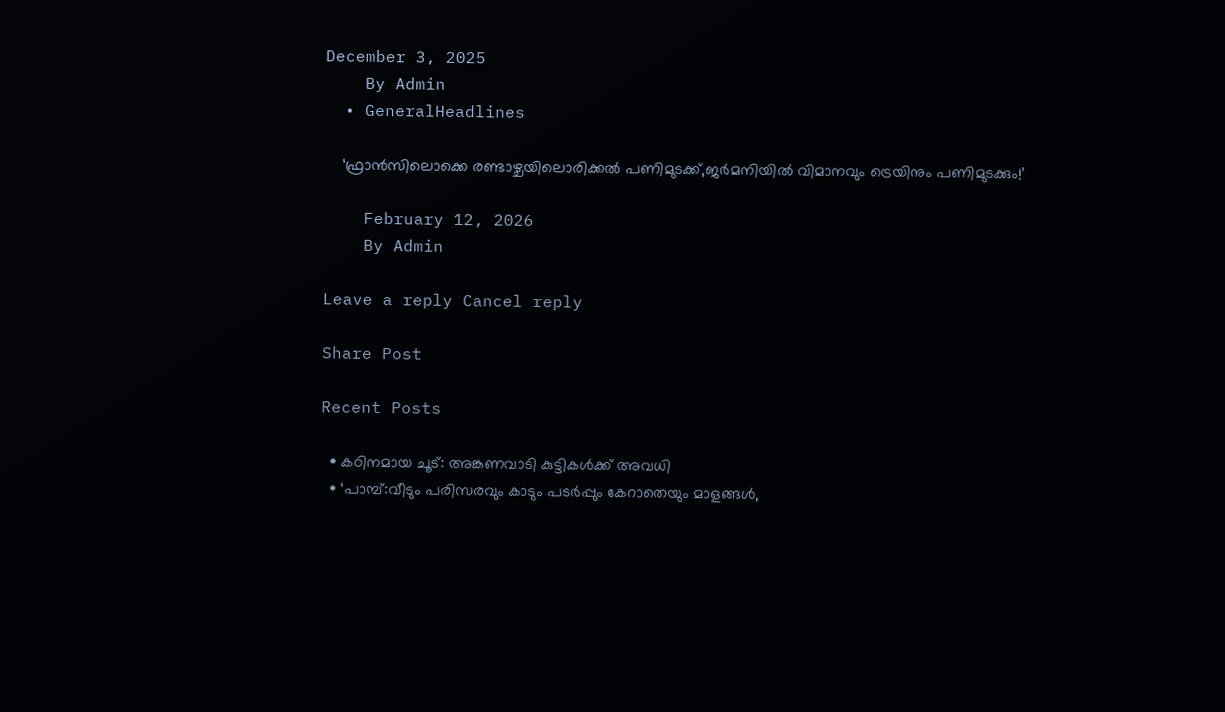December 3, 2025
    By Admin
  • GeneralHeadlines

    ‘ഫ്രാൻസിലൊക്കെ രണ്ടാഴ്ചയിലൊരിക്കൽ പണിമുടക്ക്,ജർമനിയിൽ വിമാനവും ട്രെയിനും പണിമുടക്കും!’

    February 12, 2026
    By Admin

Leave a reply Cancel reply

Share Post

Recent Posts

  • കഠിനമായ ചൂട്: അങ്കണവാടി കുട്ടികള്‍ക്ക് അവധി
  • ‘പാമ്പ്:വീടും പരിസരവും കാടും പടര്‍പ്പും കേറാതെയും മാളങ്ങള്‍,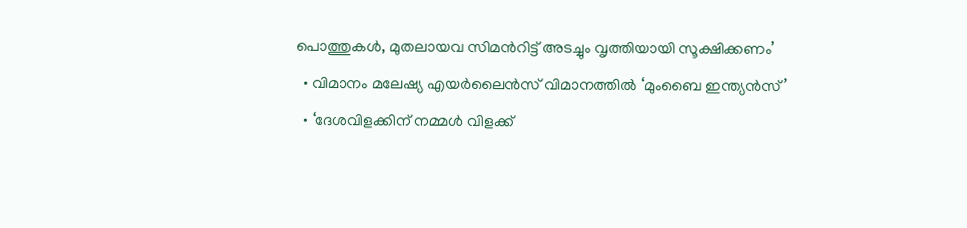പൊത്തുകള്‍, മുതലായവ സിമന്‍റിട്ട് അടച്ചും വൃത്തിയായി സൂക്ഷിക്കണം’
  • വിമാനം മലേഷ്യ എയര്‍ലൈന്‍സ് വിമാനത്തിൽ ‘മുംബൈ ഇന്ത്യന്‍സ്’
  • ‘ദേശവിളക്കിന് നമ്മൾ വിളക്ക്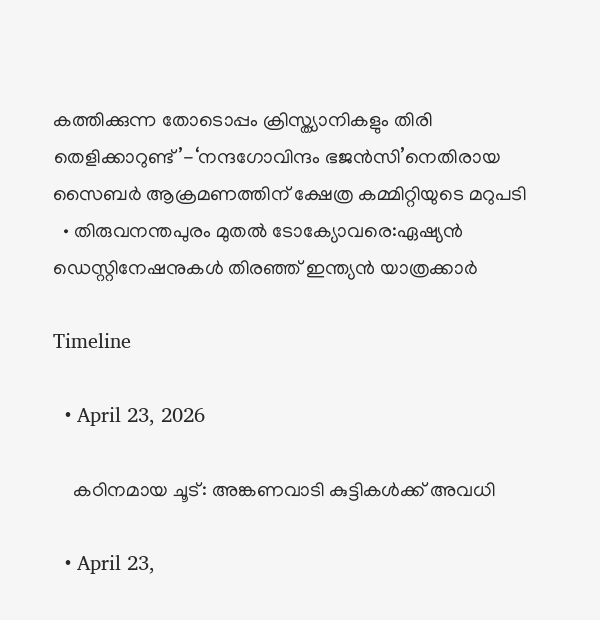കത്തിക്കുന്ന തോടൊപ്പം ക്രിസ്ത്യാനികളും തിരി തെളിക്കാറുണ്ട്’-‘നന്ദഗോവിന്ദം ഭജൻസി’നെതിരായ സൈബർ ആക്രമണത്തിന് ക്ഷേത്ര കമ്മിറ്റിയുടെ മറുപടി
  • തിരുവനന്തപുരം മുതൽ ടോക്യോവരെ:ഏഷ്യൻ ഡെസ്റ്റിനേഷനുകൾ തിരഞ്ഞ് ഇന്ത്യൻ യാത്രക്കാർ

Timeline

  • April 23, 2026

    കഠിനമായ ചൂട്: അങ്കണവാടി കുട്ടികള്‍ക്ക് അവധി

  • April 23,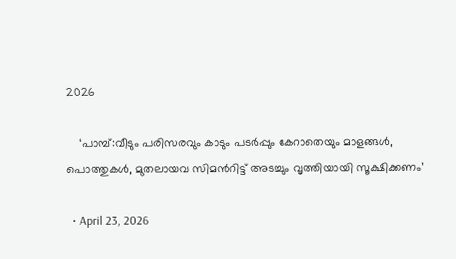2026

    ‘പാമ്പ്:വീടും പരിസരവും കാടും പടര്‍പ്പും കേറാതെയും മാളങ്ങള്‍, പൊത്തുകള്‍, മുതലായവ സിമന്‍റിട്ട് അടച്ചും വൃത്തിയായി സൂക്ഷിക്കണം’

  • April 23, 2026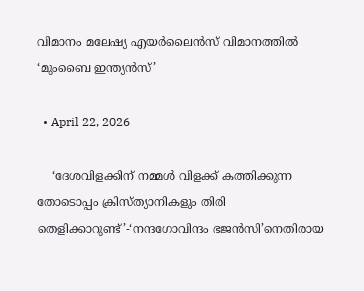വിമാനം മലേഷ്യ എയര്‍ലൈന്‍സ് വിമാനത്തിൽ ‘മുംബൈ ഇന്ത്യന്‍സ്’

  • April 22, 2026

    ‘ദേശവിളക്കിന് നമ്മൾ വിളക്ക് കത്തിക്കുന്ന തോടൊപ്പം ക്രിസ്ത്യാനികളും തിരി തെളിക്കാറുണ്ട്’-‘നന്ദഗോവിന്ദം ഭജൻസി’നെതിരായ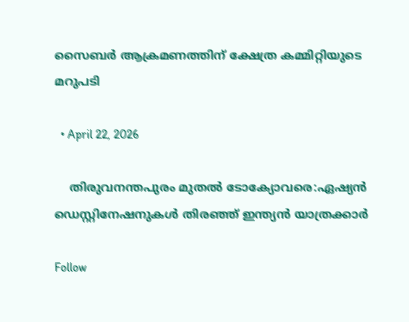സൈബർ ആക്രമണത്തിന് ക്ഷേത്ര കമ്മിറ്റിയുടെ മറുപടി

  • April 22, 2026

    തിരുവനന്തപുരം മുതൽ ടോക്യോവരെ:ഏഷ്യൻ ഡെസ്റ്റിനേഷനുകൾ തിരഞ്ഞ് ഇന്ത്യൻ യാത്രക്കാർ

Follow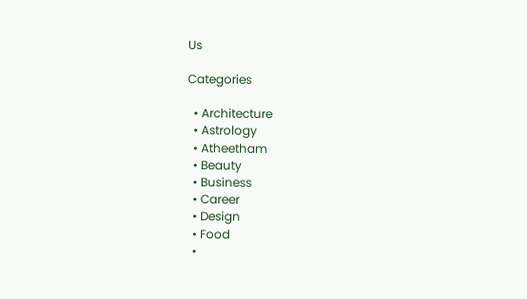Us

Categories

  • Architecture
  • Astrology
  • Atheetham
  • Beauty
  • Business
  • Career
  • Design
  • Food
  •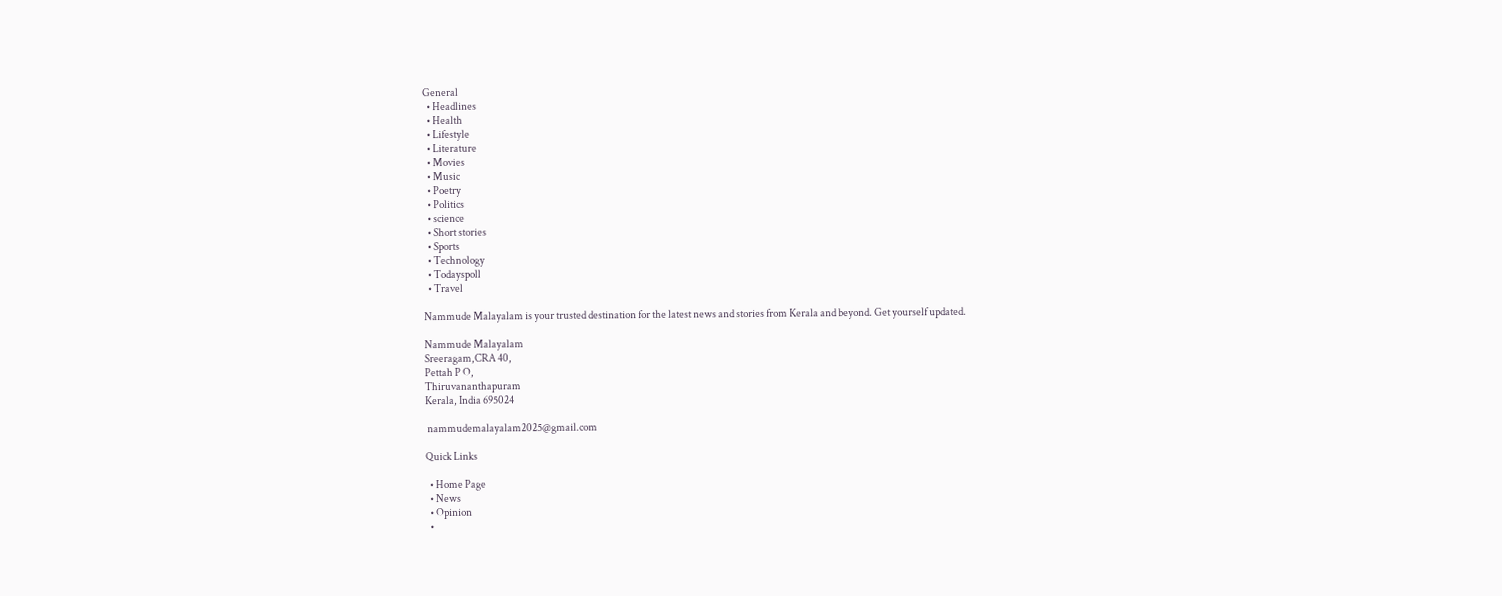General
  • Headlines
  • Health
  • Lifestyle
  • Literature
  • Movies
  • Music
  • Poetry
  • Politics
  • science
  • Short stories
  • Sports
  • Technology
  • Todayspoll
  • Travel

Nammude Malayalam is your trusted destination for the latest news and stories from Kerala and beyond. Get yourself updated.

Nammude Malayalam
Sreeragam,CRA 40,
Pettah P O,
Thiruvananthapuram
Kerala, India 695024

 nammudemalayalam2025@gmail.com

Quick Links

  • Home Page
  • News
  • Opinion
  •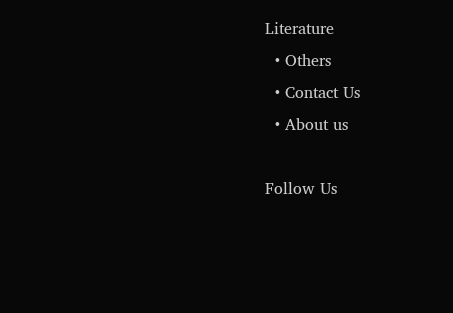Literature
  • Others
  • Contact Us
  • About us

Follow Us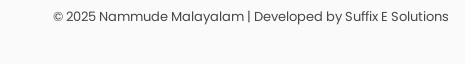© 2025 Nammude Malayalam | Developed by Suffix E Solutions